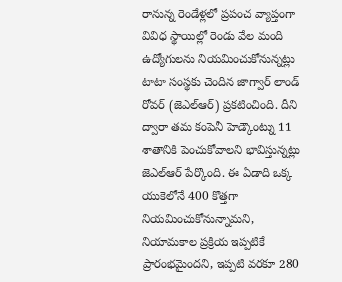రానున్న రెండేళ్లలో ప్రపంచ వ్యాప్తంగా వివిధ స్థాయిల్లో రెండు వేల మంది ఉద్యోగులను నియమించుకోనున్నట్లు టాటా సంస్థకు చెందిన జాగ్వార్ లాండ్ రోవర్ (జెఎల్ఆర్) ప్రకటించింది. దీని ద్వారా తమ కంపెనీ హెడ్కౌంట్ను 11 శాతానికి పెంచుకోవాలని భావిస్తున్నట్లు జెఎల్ఆర్ పేర్కొంది. ఈ ఏడాది ఒక్క యుకెలోనే 400 కొత్తగా నియమించుకోనున్నామని, నియామకాల ప్రక్రియ ఇప్పటికే ప్రారంభమైందని, ఇప్పటి వరకూ 280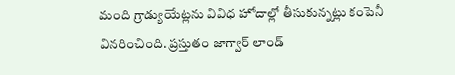మంది గ్రాడ్యుయేట్లను వివిధ హోదాల్లో తీసుకున్నట్లు కంపెనీ వినరించింది. ప్రస్తుతం జాగ్వార్ లాండ్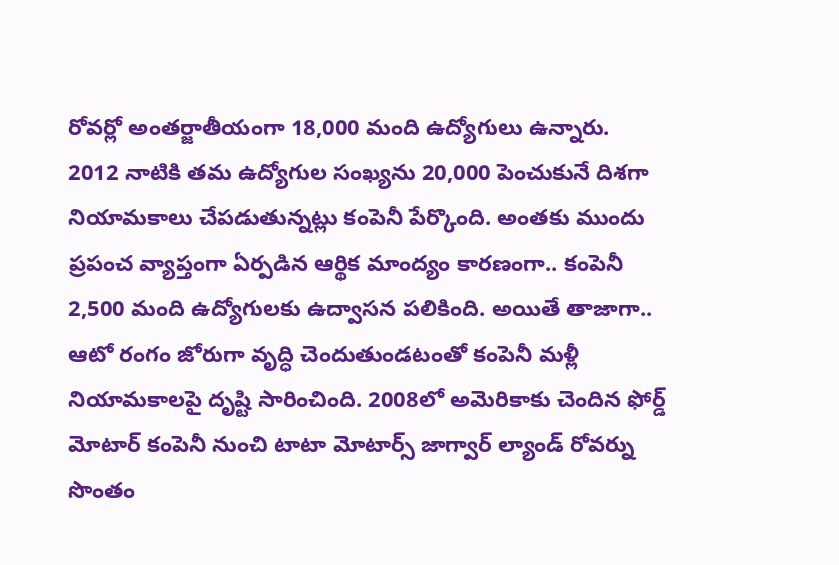రోవర్లో అంతర్జాతీయంగా 18,000 మంది ఉద్యోగులు ఉన్నారు.
2012 నాటికి తమ ఉద్యోగుల సంఖ్యను 20,000 పెంచుకునే దిశగా నియామకాలు చేపడుతున్నట్లు కంపెనీ పేర్కొంది. అంతకు ముందు ప్రపంచ వ్యాప్తంగా ఏర్పడిన ఆర్థిక మాంద్యం కారణంగా.. కంపెనీ 2,500 మంది ఉద్యోగులకు ఉద్వాసన పలికింది. అయితే తాజాగా.. ఆటో రంగం జోరుగా వృద్ధి చెందుతుండటంతో కంపెనీ మళ్లీ నియామకాలపై దృష్టి సారించింది. 2008లో అమెరికాకు చెందిన ఫోర్డ్ మోటార్ కంపెనీ నుంచి టాటా మోటార్స్ జాగ్వార్ ల్యాండ్ రోవర్ను సొంతం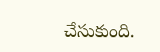చేసుకుంది.